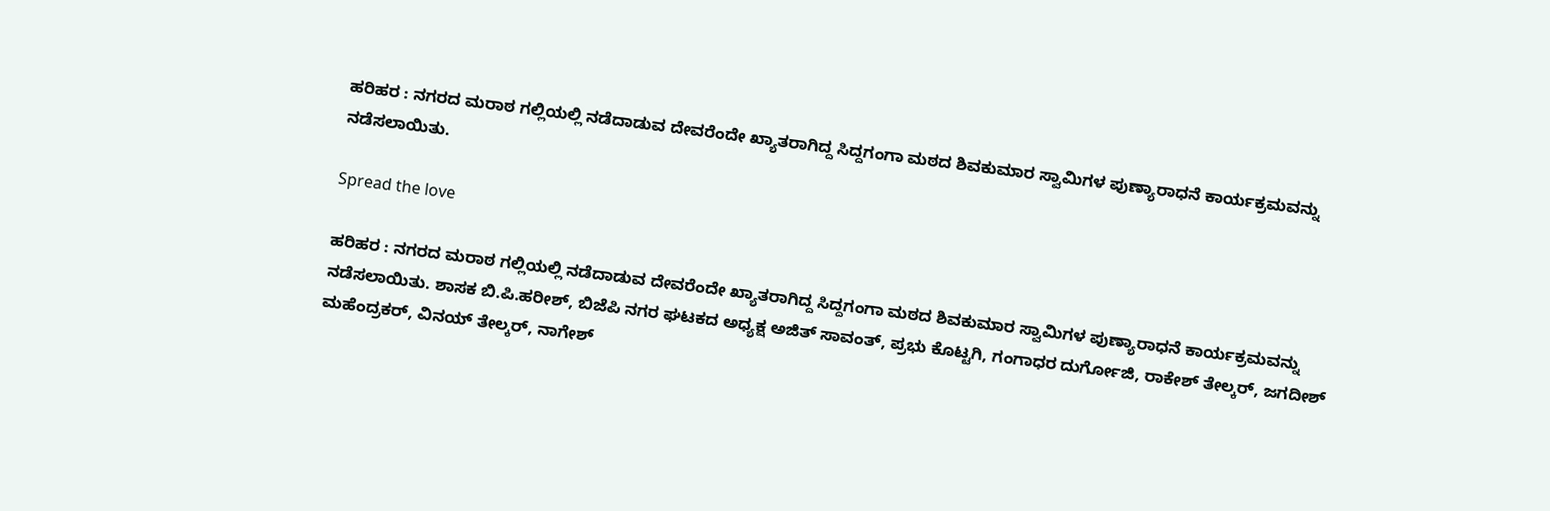ಹರಿಹರ : ನಗರದ ಮರಾಠ ಗಲ್ಲಿಯಲ್ಲಿ ನಡೆದಾಡುವ ದೇವರೆಂದೇ ಖ್ಯಾತರಾಗಿದ್ದ ಸಿದ್ದಗಂಗಾ ಮಠದ ಶಿವಕುಮಾರ ಸ್ವಾಮಿಗಳ ಪುಣ್ಯಾರಾಧನೆ ಕಾರ್ಯಕ್ರಮವನ್ನು ನಡೆಸಲಾಯಿತು.

Spread the love

ಹರಿಹರ : ನಗರದ ಮರಾಠ ಗಲ್ಲಿಯಲ್ಲಿ ನಡೆದಾಡುವ ದೇವರೆಂದೇ ಖ್ಯಾತರಾಗಿದ್ದ ಸಿದ್ದಗಂಗಾ ಮಠದ ಶಿವಕುಮಾರ ಸ್ವಾಮಿಗಳ ಪುಣ್ಯಾರಾಧನೆ ಕಾರ್ಯಕ್ರಮವನ್ನು ನಡೆಸಲಾಯಿತು. ಶಾಸಕ ಬಿ.ಪಿ.ಹರೀಶ್, ಬಿಜೆಪಿ ನಗರ ಘಟಕದ ಅಧ್ಯಕ್ಷ ಅಜಿತ್ ಸಾವಂತ್, ಪ್ರಭು ಕೊಟ್ಟಗಿ, ಗಂಗಾಧರ ದುರ್ಗೋಜಿ, ರಾಕೇಶ್ ತೇಲ್ಕರ್, ಜಗದೀಶ್ ಮಹೆಂದ್ರಕರ್, ವಿನಯ್ ತೇಲ್ಕರ್, ನಾಗೇಶ್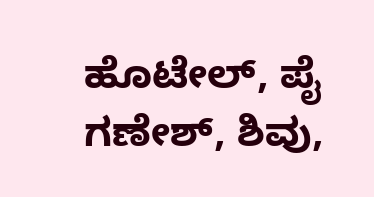ಹೊಟೇಲ್, ಪೈ ಗಣೇಶ್, ಶಿವು,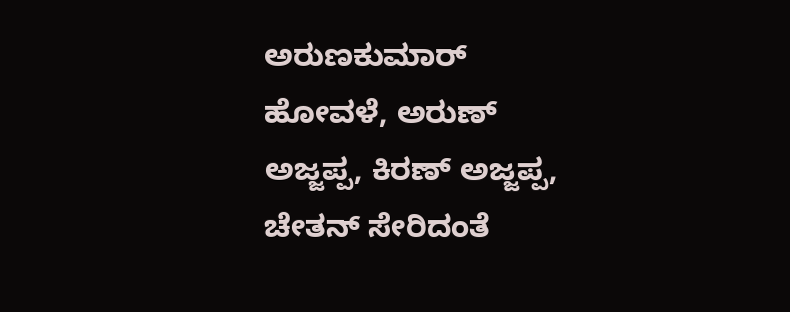ಅರುಣಕುಮಾರ್ ಹೋವಳೆ, ಅರುಣ್ ಅಜ್ಜಪ್ಪ, ಕಿರಣ್ ಅಜ್ಜಪ್ಪ, ಚೇತನ್ ಸೇರಿದಂತೆ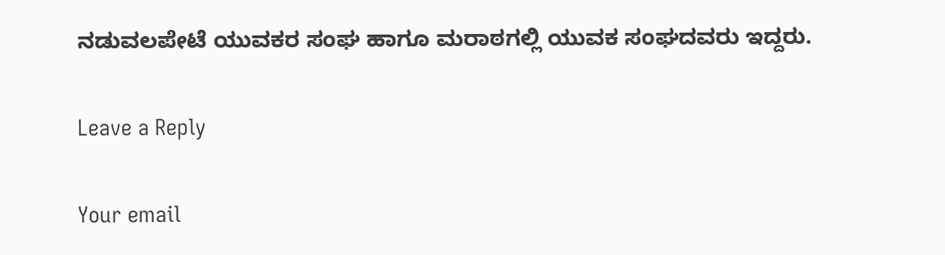ನಡುವಲಪೇಟೆ ಯುವಕರ ಸಂಘ ಹಾಗೂ ಮರಾಠಗಲ್ಲಿ ಯುವಕ ಸಂಘದವರು ಇದ್ದರು.

Leave a Reply

Your email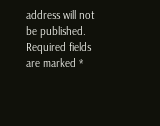address will not be published. Required fields are marked *